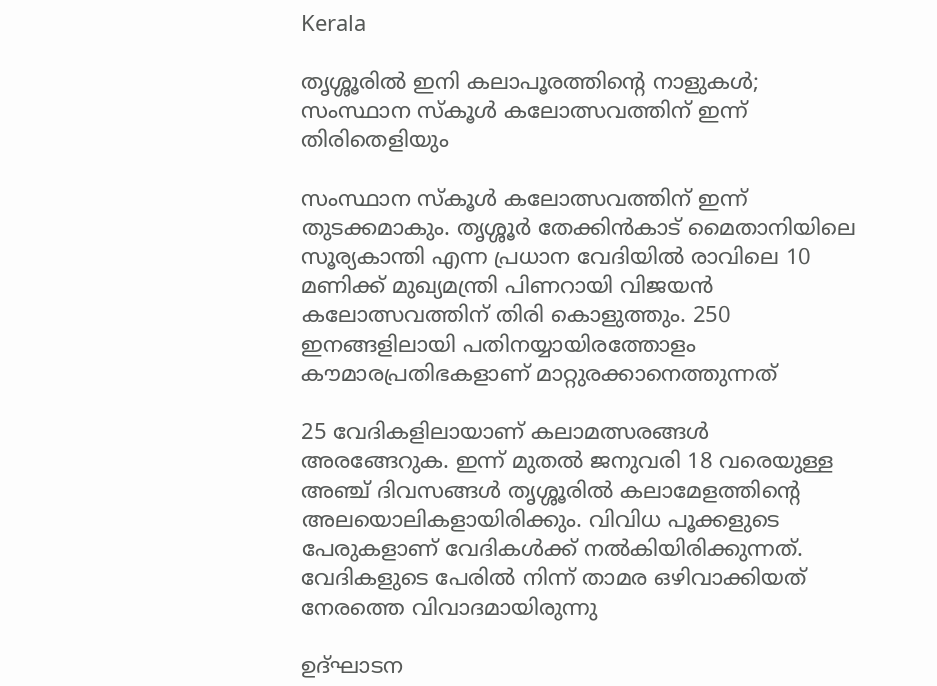Kerala

തൃശ്ശൂരിൽ ഇനി കലാപൂരത്തിന്റെ നാളുകൾ; സംസ്ഥാന സ്‌കൂൾ കലോത്സവത്തിന് ഇന്ന് തിരിതെളിയും

സംസ്ഥാന സ്‌കൂൾ കലോത്സവത്തിന് ഇന്ന് തുടക്കമാകും. തൃശ്ശൂർ തേക്കിൻകാട് മൈതാനിയിലെ സൂര്യകാന്തി എന്ന പ്രധാന വേദിയിൽ രാവിലെ 10 മണിക്ക് മുഖ്യമന്ത്രി പിണറായി വിജയൻ കലോത്സവത്തിന് തിരി കൊളുത്തും. 250 ഇനങ്ങളിലായി പതിനയ്യായിരത്തോളം കൗമാരപ്രതിഭകളാണ് മാറ്റുരക്കാനെത്തുന്നത്

25 വേദികളിലായാണ് കലാമത്സരങ്ങൾ അരങ്ങേറുക. ഇന്ന് മുതൽ ജനുവരി 18 വരെയുള്ള അഞ്ച് ദിവസങ്ങൾ തൃശ്ശൂരിൽ കലാമേളത്തിന്റെ അലയൊലികളായിരിക്കും. വിവിധ പൂക്കളുടെ പേരുകളാണ് വേദികൾക്ക് നൽകിയിരിക്കുന്നത്. വേദികളുടെ പേരിൽ നിന്ന് താമര ഒഴിവാക്കിയത് നേരത്തെ വിവാദമായിരുന്നു

ഉദ്ഘാടന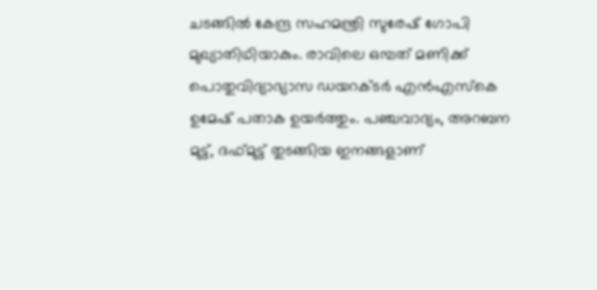ചടങ്ങിൽ കേന്ദ്ര സഹമന്ത്രി സുരേഷ് ഗോപി മുഖ്യാതിഥിയാകും. രാവിലെ ഒമ്പത് മണിക്ക് പൊതുവിദ്യാഭ്യാസ ഡയറക്ടർ എൻഎസ്‌കെ ഉമേഷ് പതാക ഉയർത്തും. പഞ്ചവാദ്യം, അറബന മുട്ട്, ദഫ്മുട്ട് തുടങ്ങിയ ഇനങ്ങളാണ്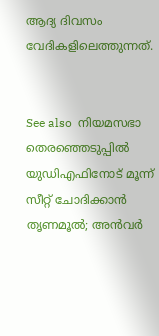ആദ്യ ദിവസം വേദികളിലെത്തുന്നത്.


See also  നിയമസഭാ തെരഞ്ഞെടുപ്പിൽ യുഡിഎഫിനോട് മൂന്ന് സീറ്റ് ചോദിക്കാൻ തൃണമൂൽ; അൻവർ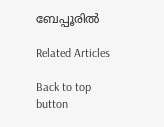ബേപ്പൂരിൽ

Related Articles

Back to top button